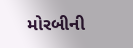મોરબીની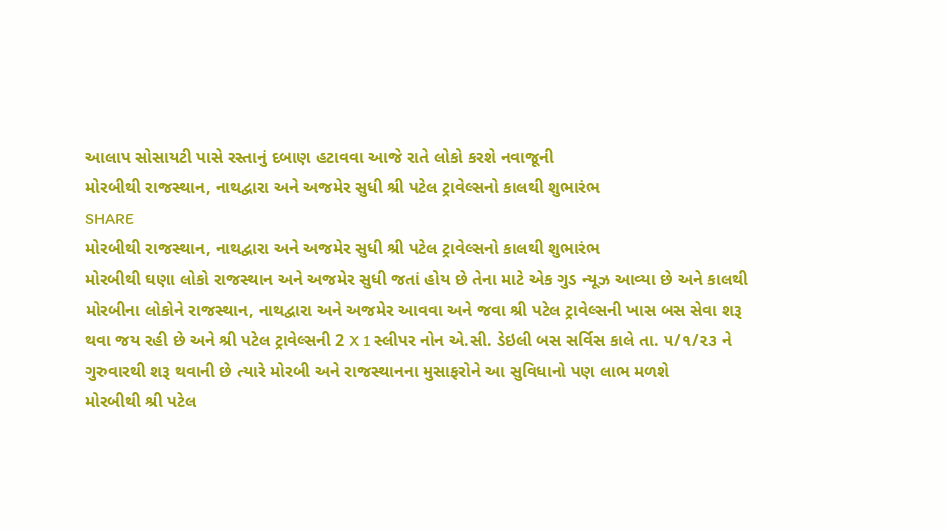આલાપ સોસાયટી પાસે રસ્તાનું દબાણ હટાવવા આજે રાતે લોકો કરશે નવાજૂની
મોરબીથી રાજસ્થાન, નાથદ્વારા અને અજમેર સુધી શ્રી પટેલ ટ્રાવેલ્સનો કાલથી શુભારંભ
SHARE
મોરબીથી રાજસ્થાન, નાથદ્વારા અને અજમેર સુધી શ્રી પટેલ ટ્રાવેલ્સનો કાલથી શુભારંભ
મોરબીથી ઘણા લોકો રાજસ્થાન અને અજમેર સુધી જતાં હોય છે તેના માટે એક ગુડ ન્યૂઝ આવ્યા છે અને કાલથી મોરબીના લોકોને રાજસ્થાન, નાથદ્વારા અને અજમેર આવવા અને જવા શ્રી પટેલ ટ્રાવેલ્સની ખાસ બસ સેવા શરૂ થવા જય રહી છે અને શ્રી પટેલ ટ્રાવેલ્સની 2 X 1 સ્લીપર નોન એ.સી. ડેઇલી બસ સર્વિસ કાલે તા. ૫/૧/૨૩ ને ગુરુવારથી શરૂ થવાની છે ત્યારે મોરબી અને રાજસ્થાનના મુસાફરોને આ સુવિધાનો પણ લાભ મળશે
મોરબીથી શ્રી પટેલ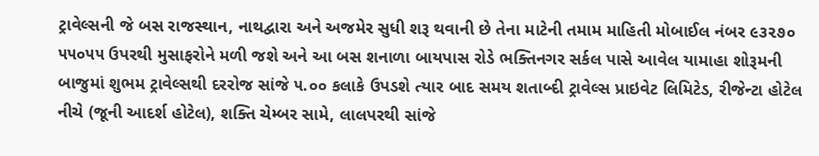ટ્રાવેલ્સની જે બસ રાજસ્થાન, નાથદ્વારા અને અજમેર સુધી શરૂ થવાની છે તેના માટેની તમામ માહિતી મોબાઈલ નંબર ૯૩૨૭૦ ૫૫૦૫૫ ઉપરથી મુસાફરોને મળી જશે અને આ બસ શનાળા બાયપાસ રોડે ભક્તિનગર સર્કલ પાસે આવેલ યામાહા શોરૂમની બાજુમાં શુભમ ટ્રાવેલ્સથી દરરોજ સાંજે ૫.૦૦ કલાકે ઉપડશે ત્યાર બાદ સમય શતાબ્દી ટ્રાવેલ્સ પ્રાઇવેટ લિમિટેડ, રીજેન્ટા હોટેલ નીચે (જૂની આદર્શ હોટેલ), શક્તિ ચેમ્બર સામે, લાલપરથી સાંજે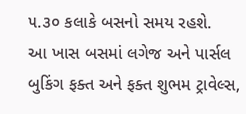૫.૩૦ કલાકે બસનો સમય રહશે.
આ ખાસ બસમાં લગેજ અને પાર્સલ બુકિંગ ફક્ત અને ફક્ત શુભમ ટ્રાવેલ્સ,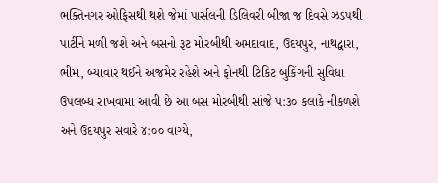ભક્તિનગર ઓફિસથી થશે જેમાં પાર્સલની ડિલિવરી બીજા જ દિવસે ઝડપથી પાર્ટીને મળી જશે અને બસનો રૂટ મોરબીથી અમદાવાદ, ઉદયપુર, નાથદ્વારા, ભીમ, બ્યાવાર થઈને અજમેર રહેશે અને ફોનથી ટિકિટ બુકિંગની સુવિધા ઉપલબ્ધ રાખવામા આવી છે આ બસ મોરબીથી સાંજે ૫:૩૦ કલાકે નીકળશે અને ઉદયપુર સવારે ૪:૦૦ વાગ્યે,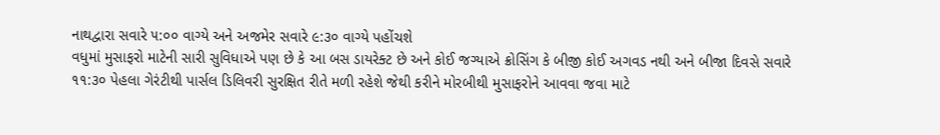નાથદ્વારા સવારે ૫:૦૦ વાગ્યે અને અજમેર સવારે ૯:૩૦ વાગ્યે પહોંચશે
વધુમાં મુસાફરો માટેની સારી સુવિધાએ પણ છે કે આ બસ ડાયરેક્ટ છે અને કોઈ જગ્યાએ ક્રોસિંગ કે બીજી કોઈ અગવડ નથી અને બીજા દિવસે સવારે ૧૧:૩૦ પેહલા ગેરંટીથી પાર્સલ ડિલિવરી સુરક્ષિત રીતે મળી રહેશે જેથી કરીને મોરબીથી મુસાફરોને આવવા જવા માટે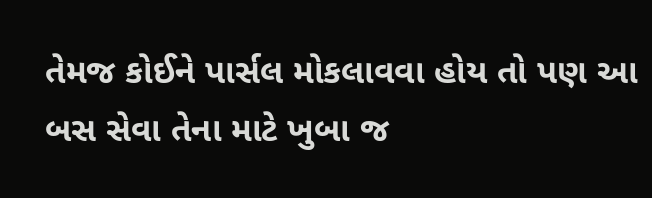તેમજ કોઈને પાર્સલ મોકલાવવા હોય તો પણ આ બસ સેવા તેના માટે ખુબા જ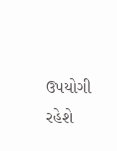ઉપયોગી રહેશે